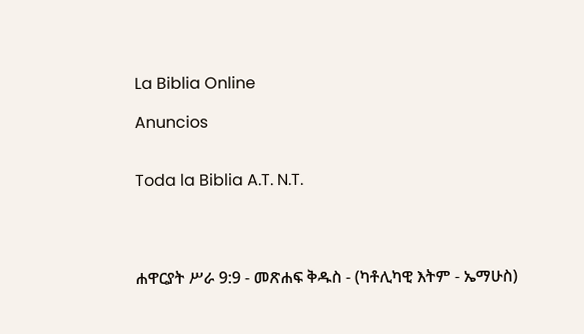La Biblia Online

Anuncios


Toda la Biblia A.T. N.T.




ሐዋርያት ሥራ 9:9 - መጽሐፍ ቅዱስ - (ካቶሊካዊ እትም - ኤማሁስ)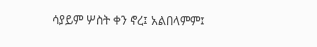ሳያይም ሦስት ቀን ኖረ፤ አልበላምም፤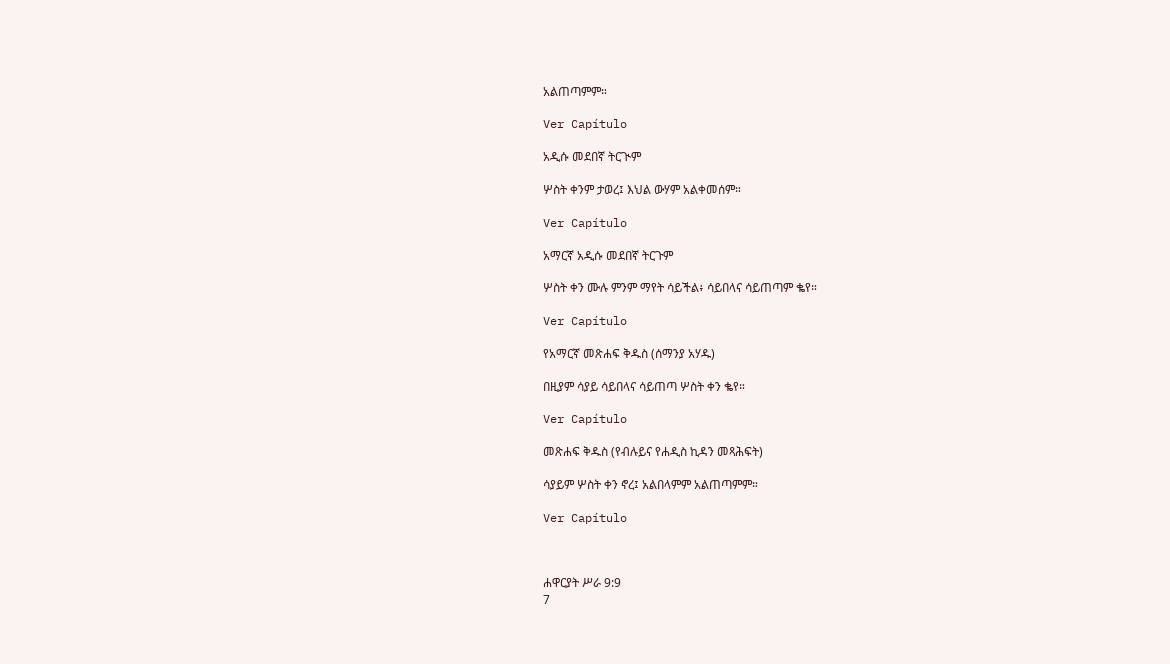አልጠጣምም።

Ver Capítulo

አዲሱ መደበኛ ትርጒም

ሦስት ቀንም ታወረ፤ እህል ውሃም አልቀመሰም።

Ver Capítulo

አማርኛ አዲሱ መደበኛ ትርጉም

ሦስት ቀን ሙሉ ምንም ማየት ሳይችል፥ ሳይበላና ሳይጠጣም ቈየ።

Ver Capítulo

የአማርኛ መጽሐፍ ቅዱስ (ሰማንያ አሃዱ)

በዚያም ሳያይ ሳይበላና ሳይጠጣ ሦስት ቀን ቈየ።

Ver Capítulo

መጽሐፍ ቅዱስ (የብሉይና የሐዲስ ኪዳን መጻሕፍት)

ሳያይም ሦስት ቀን ኖረ፤ አልበላምም አልጠጣምም።

Ver Capítulo



ሐዋርያት ሥራ 9:9
7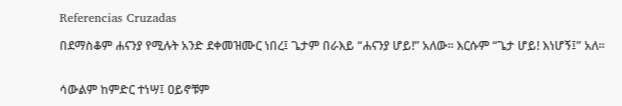Referencias Cruzadas

በደማስቆም ሐናንያ የሚሉት አንድ ደቀመዝሙር ነበረ፤ ጌታም በራእይ “ሐናንያ ሆይ!” አለው። እርሱም “ጌታ ሆይ! እነሆኝ፤” አለ።


ሳውልም ከምድር ተነሣ፤ ዐይኖቹም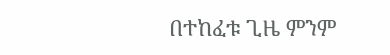በተከፈቱ ጊዜ ምንም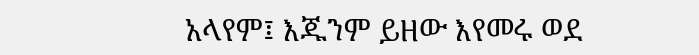አላየም፤ እጁንም ይዘው እየመሩ ወደ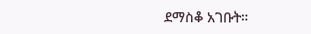ደማስቆ አገቡት።